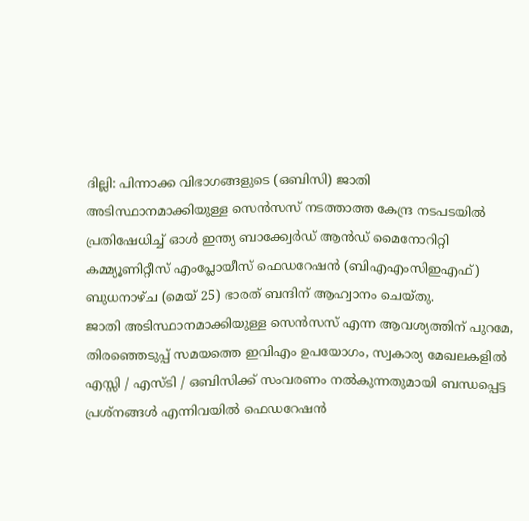ദില്ലി: പിന്നാക്ക വിഭാഗങ്ങളുടെ (ഒബിസി) ജാതി അടിസ്ഥാനമാക്കിയുള്ള സെൻസസ് നടത്താത്ത കേന്ദ്ര നടപടയിൽ പ്രതിഷേധിച്ച് ഓൾ ഇന്ത്യ ബാക്ക്വേർഡ് ആൻഡ് മൈനോറിറ്റി കമ്മ്യൂണിറ്റീസ് എംപ്ലോയീസ് ഫെഡറേഷൻ (ബിഎഎംസിഇഎഫ്) ബുധനാഴ്ച (മെയ് 25) ഭാരത് ബന്ദിന് ആഹ്വാനം ചെയ്തു.
ജാതി അടിസ്ഥാനമാക്കിയുള്ള സെൻസസ് എന്ന ആവശ്യത്തിന് പുറമേ, തിരഞ്ഞെടുപ്പ് സമയത്തെ ഇവിഎം ഉപയോഗം, സ്വകാര്യ മേഖലകളിൽ എസ്സി / എസ്ടി / ഒബിസിക്ക് സംവരണം നൽകുന്നതുമായി ബന്ധപ്പെട്ട പ്രശ്നങ്ങൾ എന്നിവയിൽ ഫെഡറേഷൻ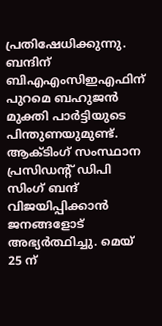പ്രതിഷേധിക്കുന്നു.
ബന്ദിന് ബിഎഎംസിഇഎഫിന് പുറമെ ബഹുജൻ മുക്തി പാർട്ടിയുടെ പിന്തുണയുമുണ്ട്. ആക്ടിംഗ് സംസ്ഥാന പ്രസിഡന്റ് ഡിപി സിംഗ് ബന്ദ് വിജയിപ്പിക്കാൻ ജനങ്ങളോട് അഭ്യർത്ഥിച്ചു. മെയ് 25 ന്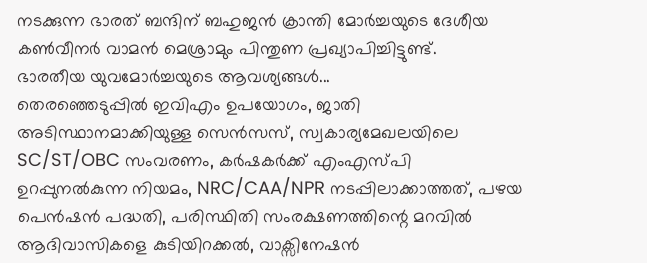നടക്കുന്ന ഭാരത് ബന്ദിന് ബഹുജൻ ക്രാന്തി മോർച്ചയുടെ ദേശീയ കൺവീനർ വാമൻ മെശ്രാമും പിന്തുണ പ്രഖ്യാപിച്ചിട്ടുണ്ട്.
ഭാരതീയ യുവമോർച്ചയുടെ ആവശ്യങ്ങൾ...
തെരഞ്ഞെടുപ്പിൽ ഇവിഎം ഉപയോഗം, ജാതി അടിസ്ഥാനമാക്കിയുള്ള സെൻസസ്, സ്വകാര്യമേഖലയിലെ SC/ST/OBC സംവരണം, കർഷകർക്ക് എംഎസ്പി ഉറപ്പുനൽകുന്ന നിയമം, NRC/CAA/NPR നടപ്പിലാക്കാത്തത്, പഴയ പെൻഷൻ പദ്ധതി, പരിസ്ഥിതി സംരക്ഷണത്തിന്റെ മറവിൽ ആദിവാസികളെ കുടിയിറക്കൽ, വാക്സിനേഷൻ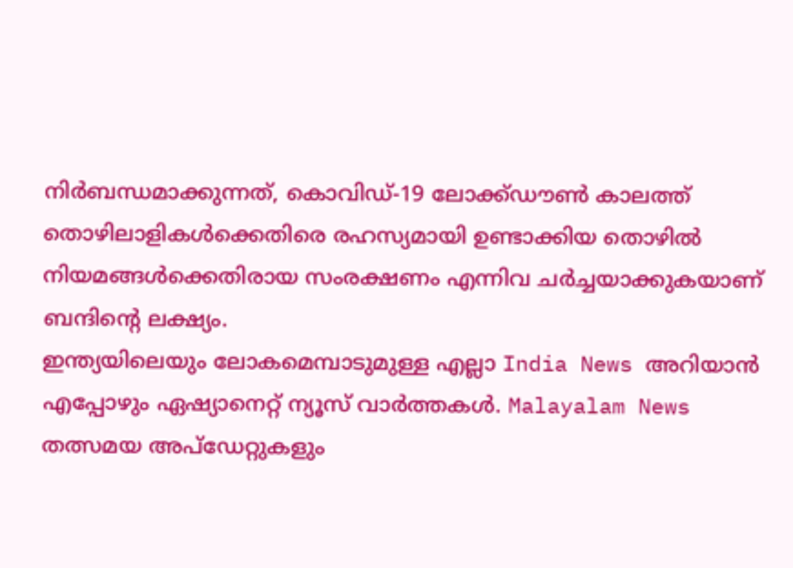നിർബന്ധമാക്കുന്നത്, കൊവിഡ്-19 ലോക്ക്ഡൗൺ കാലത്ത് തൊഴിലാളികൾക്കെതിരെ രഹസ്യമായി ഉണ്ടാക്കിയ തൊഴിൽ നിയമങ്ങൾക്കെതിരായ സംരക്ഷണം എന്നിവ ചർച്ചയാക്കുകയാണ് ബന്ദിന്റെ ലക്ഷ്യം.
ഇന്ത്യയിലെയും ലോകമെമ്പാടുമുള്ള എല്ലാ India News അറിയാൻ എപ്പോഴും ഏഷ്യാനെറ്റ് ന്യൂസ് വാർത്തകൾ. Malayalam News തത്സമയ അപ്ഡേറ്റുകളും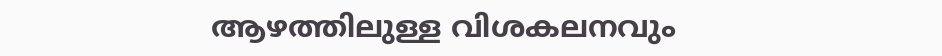ആഴത്തിലുള്ള വിശകലനവും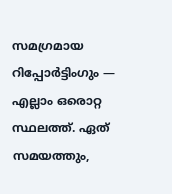സമഗ്രമായ റിപ്പോർട്ടിംഗും — എല്ലാം ഒരൊറ്റ സ്ഥലത്ത്. ഏത് സമയത്തും,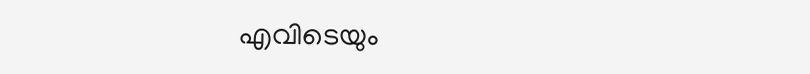എവിടെയും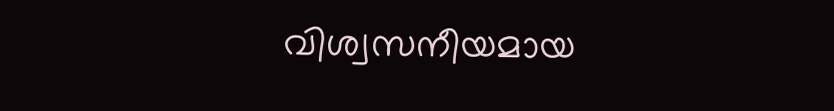വിശ്വസനീയമായ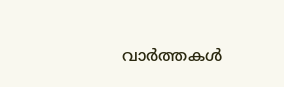വാർത്തകൾ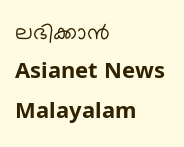ലഭിക്കാൻ Asianet News Malayalam